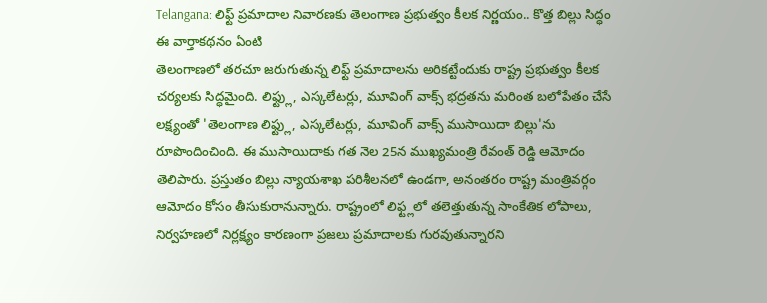Telangana: లిఫ్ట్ ప్రమాదాల నివారణకు తెలంగాణ ప్రభుత్వం కీలక నిర్ణయం.. కొత్త బిల్లు సిద్ధం
ఈ వార్తాకథనం ఏంటి
తెలంగాణలో తరచూ జరుగుతున్న లిఫ్ట్ ప్రమాదాలను అరికట్టేందుకు రాష్ట్ర ప్రభుత్వం కీలక చర్యలకు సిద్ధమైంది. లిఫ్ట్లు, ఎస్కలేటర్లు, మూవింగ్ వాక్స్ భద్రతను మరింత బలోపేతం చేసే లక్ష్యంతో 'తెలంగాణ లిఫ్ట్లు, ఎస్కలేటర్లు, మూవింగ్ వాక్స్ ముసాయిదా బిల్లు'ను రూపొందించింది. ఈ ముసాయిదాకు గత నెల 25న ముఖ్యమంత్రి రేవంత్ రెడ్డి ఆమోదం తెలిపారు. ప్రస్తుతం బిల్లు న్యాయశాఖ పరిశీలనలో ఉండగా, అనంతరం రాష్ట్ర మంత్రివర్గం ఆమోదం కోసం తీసుకురానున్నారు. రాష్ట్రంలో లిఫ్ట్లలో తలెత్తుతున్న సాంకేతిక లోపాలు, నిర్వహణలో నిర్లక్ష్యం కారణంగా ప్రజలు ప్రమాదాలకు గురవుతున్నారని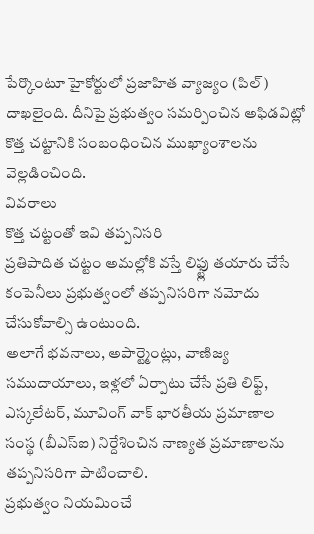పేర్కొంటూ హైకోర్టులో ప్రజాహిత వ్యాజ్యం (పిల్) దాఖలైంది. దీనిపై ప్రభుత్వం సమర్పించిన అఫిడవిట్లో కొత్త చట్టానికి సంబంధించిన ముఖ్యాంశాలను వెల్లడించింది.
వివరాలు
కొత్త చట్టంతో ఇవి తప్పనిసరి
ప్రతిపాదిత చట్టం అమల్లోకి వస్తే లిఫ్ట్లు తయారు చేసే కంపెనీలు ప్రభుత్వంలో తప్పనిసరిగా నమోదు చేసుకోవాల్సి ఉంటుంది.
అలాగే భవనాలు, అపార్ట్మెంట్లు, వాణిజ్య సముదాయాలు, ఇళ్లలో ఏర్పాటు చేసే ప్రతి లిఫ్ట్, ఎస్కలేటర్, మూవింగ్ వాక్ భారతీయ ప్రమాణాల సంస్థ (బీఎస్ఐ) నిర్దేశించిన నాణ్యత ప్రమాణాలను తప్పనిసరిగా పాటించాలి.
ప్రభుత్వం నియమించే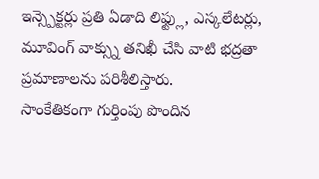ఇన్స్పెక్టర్లు ప్రతి ఏడాది లిఫ్ట్లు, ఎస్కలేటర్లు, మూవింగ్ వాక్స్ను తనిఖీ చేసి వాటి భద్రతా ప్రమాణాలను పరిశీలిస్తారు.
సాంకేతికంగా గుర్తింపు పొందిన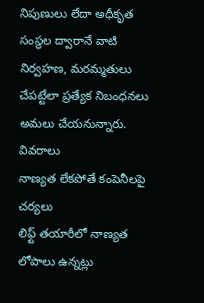నిపుణులు లేదా అధీకృత సంస్థల ద్వారానే వాటి నిర్వహణ, మరమ్మతులు చేపట్టేలా ప్రత్యేక నిబంధనలు అమలు చేయనున్నారు.
వివరాలు
నాణ్యత లేకపోతే కంపెనీలపై చర్యలు
లిఫ్ట్ తయారీలో నాణ్యత లోపాలు ఉన్నట్లు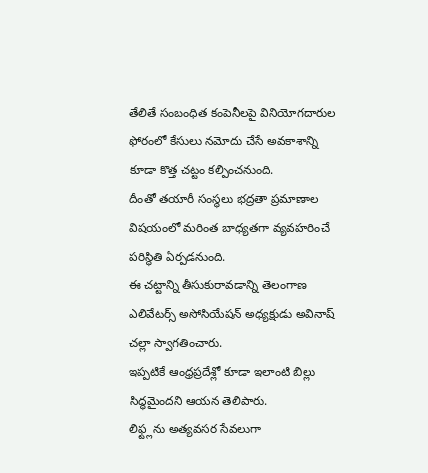తేలితే సంబంధిత కంపెనీలపై వినియోగదారుల ఫోరంలో కేసులు నమోదు చేసే అవకాశాన్ని కూడా కొత్త చట్టం కల్పించనుంది.
దీంతో తయారీ సంస్థలు భద్రతా ప్రమాణాల విషయంలో మరింత బాధ్యతగా వ్యవహరించే పరిస్థితి ఏర్పడనుంది.
ఈ చట్టాన్ని తీసుకురావడాన్ని తెలంగాణ ఎలివేటర్స్ అసోసియేషన్ అధ్యక్షుడు అవినాష్ చల్లా స్వాగతించారు.
ఇప్పటికే ఆంధ్రప్రదేశ్లో కూడా ఇలాంటి బిల్లు సిద్ధమైందని ఆయన తెలిపారు.
లిఫ్ట్లను అత్యవసర సేవలుగా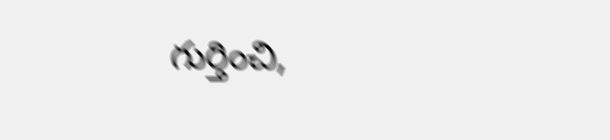గుర్తించి,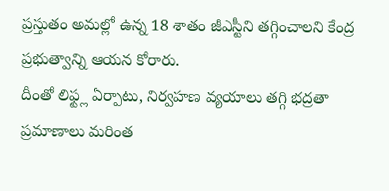ప్రస్తుతం అమల్లో ఉన్న 18 శాతం జీఎస్టీని తగ్గించాలని కేంద్ర ప్రభుత్వాన్ని ఆయన కోరారు.
దీంతో లిఫ్ట్ల ఏర్పాటు, నిర్వహణ వ్యయాలు తగ్గి భద్రతా ప్రమాణాలు మరింత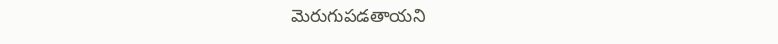మెరుగుపడతాయని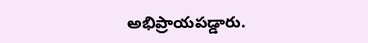అభిప్రాయపడ్డారు.